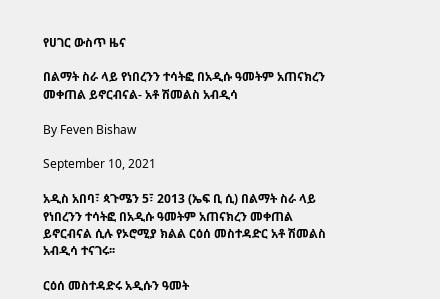የሀገር ውስጥ ዜና

በልማት ስራ ላይ የነበረንን ተሳትፎ በአዲሱ ዓመትም አጠናክረን መቀጠል ይኖርብናል- አቶ ሽመልስ አብዲሳ

By Feven Bishaw

September 10, 2021

አዲስ አበባ፣ ጳጉሜን 5፣ 2013 (ኤፍ ቢ ሲ) በልማት ስራ ላይ የነበረንን ተሳትፎ በአዲሱ ዓመትም አጠናክረን መቀጠል ይኖርብናል ሲሉ የኦሮሚያ ክልል ርዕሰ መስተዳድር አቶ ሽመልስ አብዲሳ ተናገሩ፡፡

ርዕሰ መስተዳድሩ አዲሱን ዓመት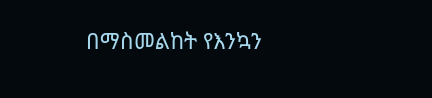በማስመልከት የእንኳን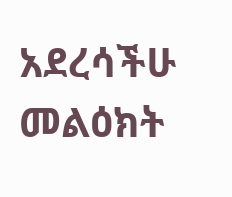አደረሳችሁ መልዕክት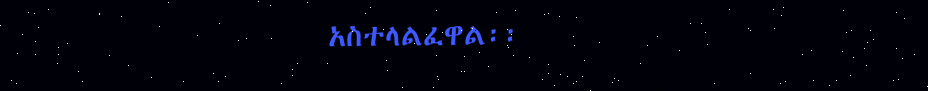አስተላልፈዋል፡፡